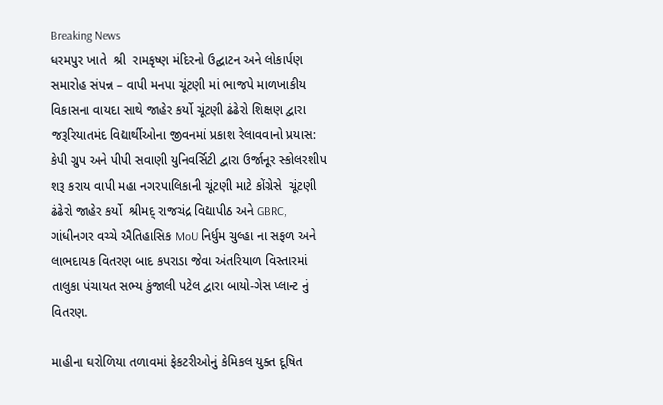Breaking News
ધરમપુર ખાતે  શ્રી  રામકૃષ્ણ મંદિરનો ઉદ્ઘાટન અને લોકાર્પણ સમારોહ સંપન્ન – વાપી મનપા ચૂંટણી માં ભાજપે માળખાકીય વિકાસના વાયદા સાથે જાહેર કર્યો ચૂંટણી ઢંઢેરો શિક્ષણ દ્વારા જરૂરિયાતમંદ વિદ્યાર્થીઓના જીવનમાં પ્રકાશ રેલાવવાનો પ્રયાસ: કેપી ગ્રુપ અને પીપી સવાણી યુનિવર્સિટી દ્વારા ઉર્જાનૂર સ્કોલરશીપ શરૂ કરાય વાપી મહા નગરપાલિકાની ચૂંટણી માટે કોંગ્રેસે  ચૂંટણી ઢંઢેરો જાહેર કર્યો  શ્રીમદ્ રાજચંદ્ર વિદ્યાપીઠ અને GBRC, ગાંધીનગર વચ્ચે ઐતિહાસિક MoU નિર્ધુમ ચુલ્હા ના સફળ અને લાભદાયક વિતરણ બાદ કપરાડા જેવા અંતરિયાળ વિસ્તારમાં તાલુકા પંચાયત સભ્ય કુંજાલી પટેલ દ્વારા બાયો-ગેસ પ્લાન્ટ નું વિતરણ.

માહીના ઘરોળિયા તળાવમાં ફેકટરીઓનું કેમિકલ યુક્ત દૂષિત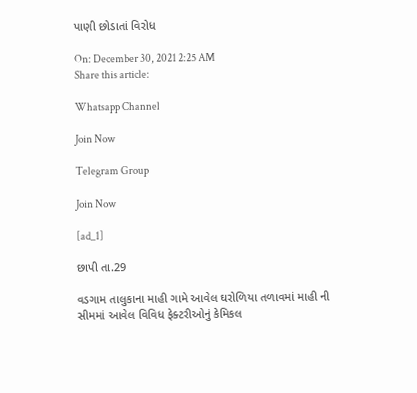પાણી છોડાતાં વિરોધ

On: December 30, 2021 2:25 AM
Share this article:

Whatsapp Channel

Join Now

Telegram Group

Join Now

[ad_1]

છાપી તા.29

વડગામ તાલુકાના માહી ગામે આવેલ ઘરોળિયા તળાવમાં માહી ની
સીમમાં આવેલ વિવિધ ફેક્ટરીઓનું કેમિકલ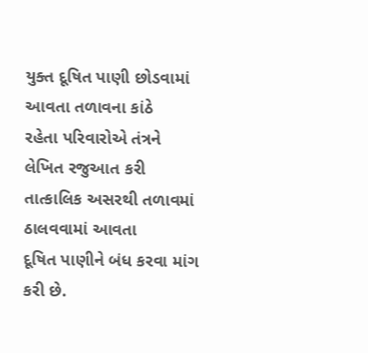યુક્ત દૂષિત પાણી છોડવામાં આવતા તળાવના કાંઠે
રહેતા પરિવારોએ તંત્રને લેખિત રજુઆત કરી તાત્કાલિક અસરથી તળાવમાં ઠાલવવામાં આવતા
દૂષિત પાણીને બંધ કરવા માંગ કરી છે.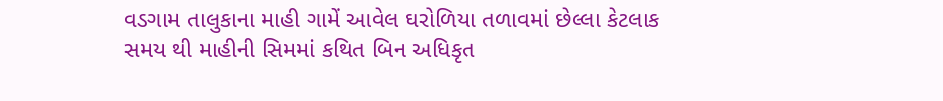વડગામ તાલુકાના માહી ગામેં આવેલ ઘરોળિયા તળાવમાં છેલ્લા કેટલાક
સમય થી માહીની સિમમાં કથિત બિન અધિકૃત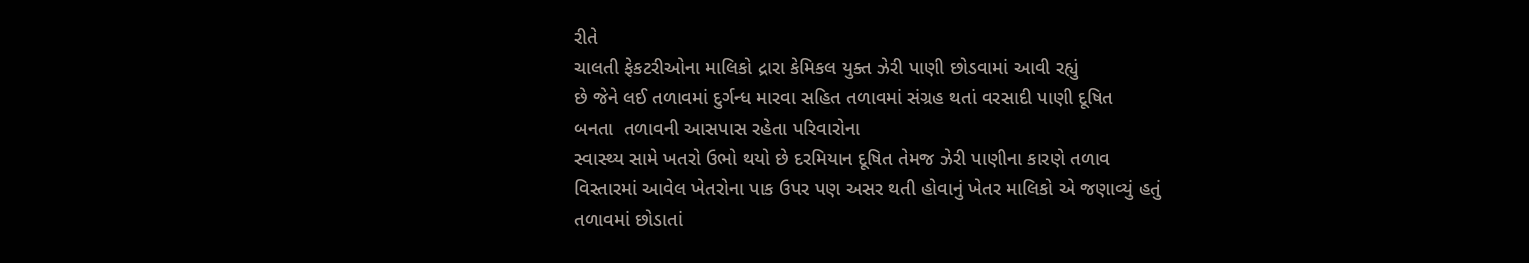રીતે
ચાલતી ફેકટરીઓના માલિકો દ્રારા કેમિકલ યુક્ત ઝેરી પાણી છોડવામાં આવી રહ્યું
છે જેને લઈ તળાવમાં દુર્ગન્ધ મારવા સહિત તળાવમાં સંગ્રહ થતાં વરસાદી પાણી દૂષિત
બનતા  તળાવની આસપાસ રહેતા પરિવારોના
સ્વાસ્થ્ય સામે ખતરો ઉભો થયો છે દરમિયાન દૂષિત તેમજ ઝેરી પાણીના કારણે તળાવ
વિસ્તારમાં આવેલ ખેતરોના પાક ઉપર પણ અસર થતી હોવાનું ખેતર માલિકો એ જણાવ્યું હતું
તળાવમાં છોડાતાં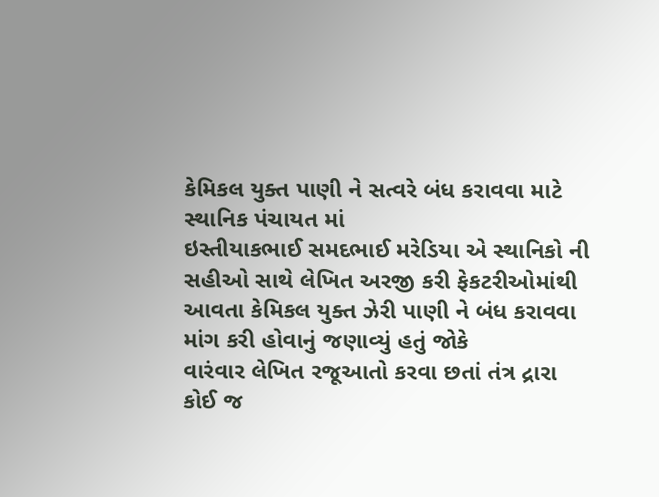કેમિકલ યુક્ત પાણી ને સત્વરે બંધ કરાવવા માટે સ્થાનિક પંચાયત માં
ઇસ્તીયાકભાઈ સમદભાઈ મરેડિયા એ સ્થાનિકો ની સહીઓ સાથે લેખિત અરજી કરી ફેકટરીઓમાંથી
આવતા કેમિકલ યુક્ત ઝેરી પાણી ને બંધ કરાવવા માંગ કરી હોવાનું જણાવ્યું હતું જોકે
વારંવાર લેખિત રજૂઆતો કરવા છતાં તંત્ર દ્રારા કોઈ જ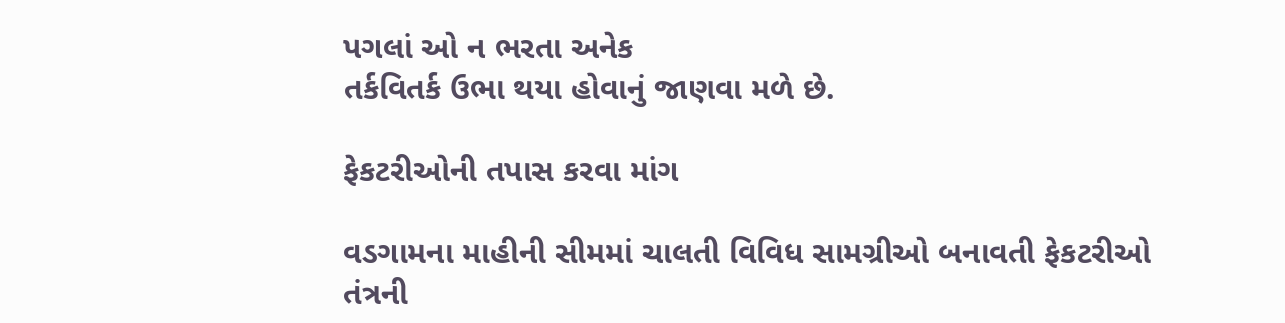પગલાં ઓ ન ભરતા અનેક
તર્કવિતર્ક ઉભા થયા હોવાનું જાણવા મળે છે.

ફેકટરીઓની તપાસ કરવા માંગ

વડગામના માહીની સીમમાં ચાલતી વિવિધ સામગ્રીઓ બનાવતી ફેકટરીઓ
તંત્રની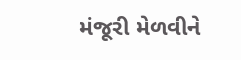મંજૂરી મેળવીને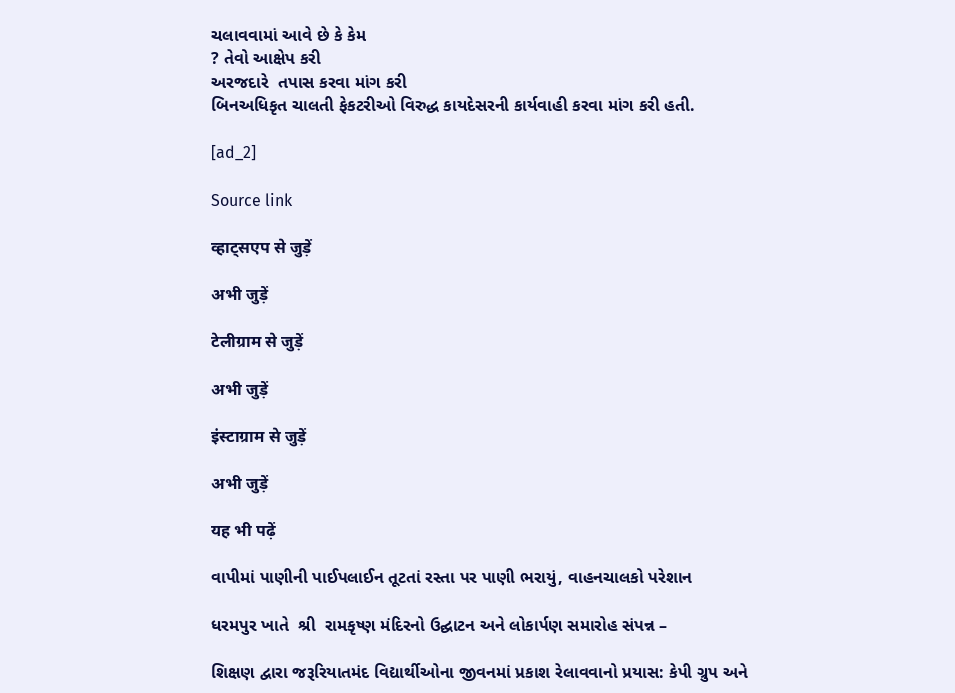ચલાવવામાં આવે છે કે કેમ
? તેવો આક્ષેપ કરી
અરજદારે  તપાસ કરવા માંગ કરી
બિનઅધિકૃત ચાલતી ફેકટરીઓ વિરુદ્ધ કાયદેસરની કાર્યવાહી કરવા માંગ કરી હતી.

[ad_2]

Source link

व्हाट्सएप से जुड़ें

अभी जुड़ें

टेलीग्राम से जुड़ें

अभी जुड़ें

इंस्टाग्राम से जुड़ें

अभी जुड़ें

यह भी पढ़ें

વાપીમાં પાણીની પાઈપલાઈન તૂટતાં રસ્તા પર પાણી ભરાયું, વાહનચાલકો પરેશાન

ધરમપુર ખાતે  શ્રી  રામકૃષ્ણ મંદિરનો ઉદ્ઘાટન અને લોકાર્પણ સમારોહ સંપન્ન –

શિક્ષણ દ્વારા જરૂરિયાતમંદ વિદ્યાર્થીઓના જીવનમાં પ્રકાશ રેલાવવાનો પ્રયાસ: કેપી ગ્રુપ અને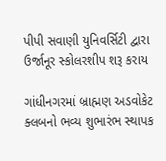પીપી સવાણી યુનિવર્સિટી દ્વારા ઉર્જાનૂર સ્કોલરશીપ શરૂ કરાય

ગાંધીનગરમાં બ્રાહ્મણ અડવોકેટ ક્લબનો ભવ્ય શુભારંભ સ્થાપક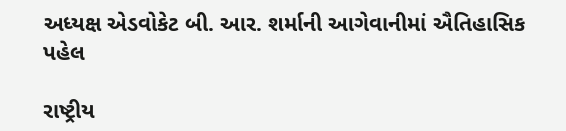અધ્યક્ષ એડવોકેટ બી. આર. શર્માની આગેવાનીમાં ઐતિહાસિક પહેલ

રાષ્ટ્રીય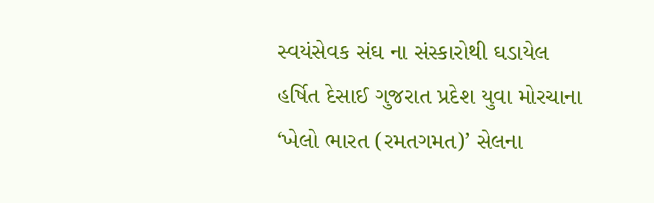સ્વયંસેવક સંઘ ના સંસ્કારોથી ઘડાયેલ હર્ષિત દેસાઈ ગુજરાત પ્રદેશ યુવા મોરચાના ‘ખેલો ભારત (રમતગમત)’ સેલના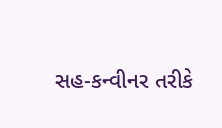સહ-કન્વીનર તરીકે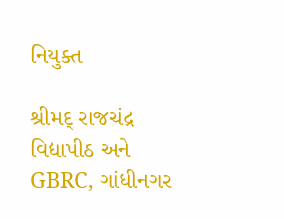નિયુક્ત

શ્રીમદ્ રાજચંદ્ર વિદ્યાપીઠ અને GBRC, ગાંધીનગર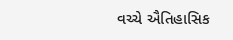વચ્ચે ઐતિહાસિક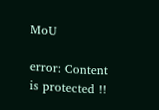MoU

error: Content is protected !!